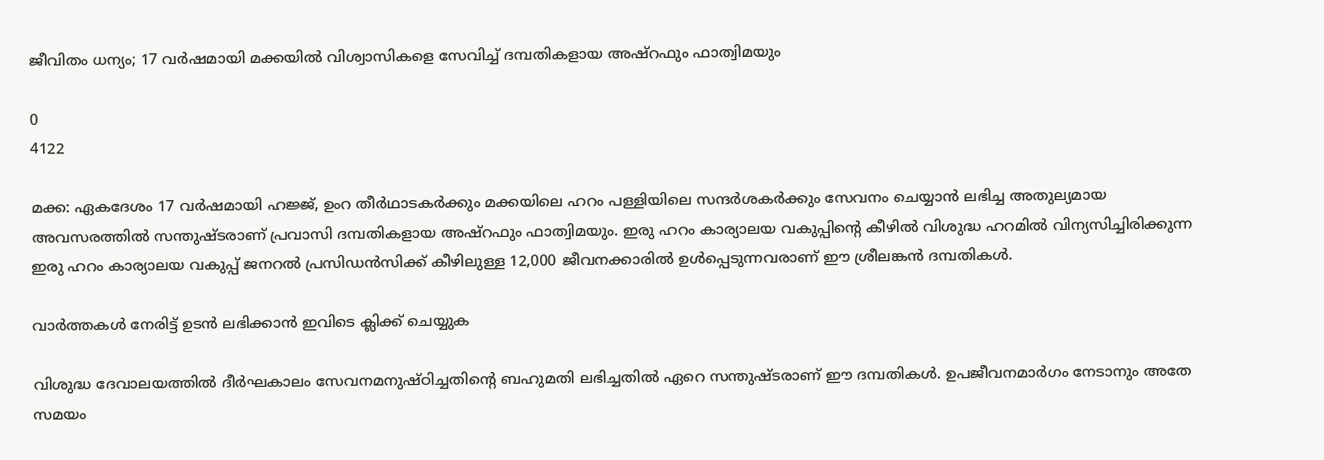ജീവിതം ധന്യം; 17 വർഷമായി മക്കയിൽ വിശ്വാസികളെ സേവിച്ച് ദമ്പതികളായ അഷ്റഫും ഫാത്വിമയും

0
4122

മക്ക: ഏകദേശം 17 വർഷമായി ഹജ്ജ്, ഉംറ തീർഥാടകർക്കും മക്കയിലെ ഹറം പള്ളിയിലെ സന്ദർശകർക്കും സേവനം ചെയ്യാൻ ലഭിച്ച അതുല്യമായ അവസരത്തിൽ സന്തുഷ്ടരാണ് പ്രവാസി ദമ്പതികളായ അഷ്റഫും ഫാത്വിമയും. ഇരു ഹറം കാര്യാലയ വകുപ്പിന്റെ കീഴിൽ വിശുദ്ധ ഹറമിൽ വിന്യസിച്ചിരിക്കുന്ന ഇരു ഹറം കാര്യാലയ വകുപ്പ് ജനറൽ പ്രസിഡൻസിക്ക് കീഴിലുള്ള 12,000 ജീവനക്കാരിൽ ഉൾപ്പെടുന്നവരാണ് ഈ ശ്രീലങ്കൻ ദമ്പതികൾ.

വാർത്തകൾ നേരിട്ട് ഉടൻ ലഭിക്കാൻ ഇവിടെ ക്ലിക്ക് ചെയ്യുക

വിശുദ്ധ ദേവാലയത്തിൽ ദീർഘകാലം സേവനമനുഷ്ഠിച്ചതിന്റെ ബഹുമതി ലഭിച്ചതിൽ ഏറെ സന്തുഷ്ടരാണ് ഈ ദമ്പതികൾ. ഉപജീവനമാർഗം നേടാനും അതേ സമയം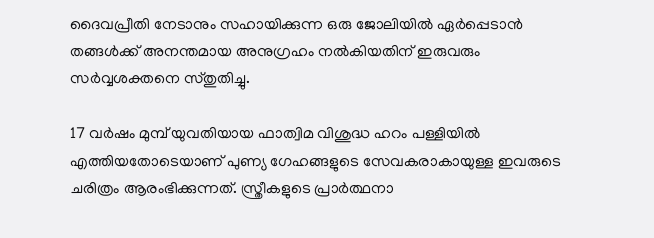ദൈവപ്രീതി നേടാനും സഹായിക്കുന്ന ഒരു ജോലിയിൽ ഏർപ്പെടാൻ തങ്ങൾക്ക് അനന്തമായ അനുഗ്രഹം നൽകിയതിന് ഇരുവരും സർവ്വശക്തനെ സ്തുതിച്ചു.

17 വർഷം മുമ്പ് യുവതിയായ ഫാത്വിമ വിശുദ്ധ ഹറം പള്ളിയിൽ എത്തിയതോടെയാണ് പുണ്യ ഗേഹങ്ങളുടെ സേവകരാകായുള്ള ഇവരുടെ ചരിത്രം ആരംഭിക്കുന്നത്. സ്ത്രീകളുടെ പ്രാർത്ഥനാ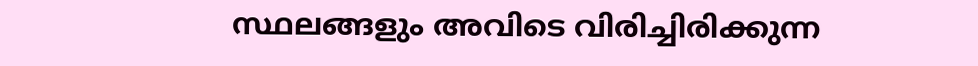സ്ഥലങ്ങളും അവിടെ വിരിച്ചിരിക്കുന്ന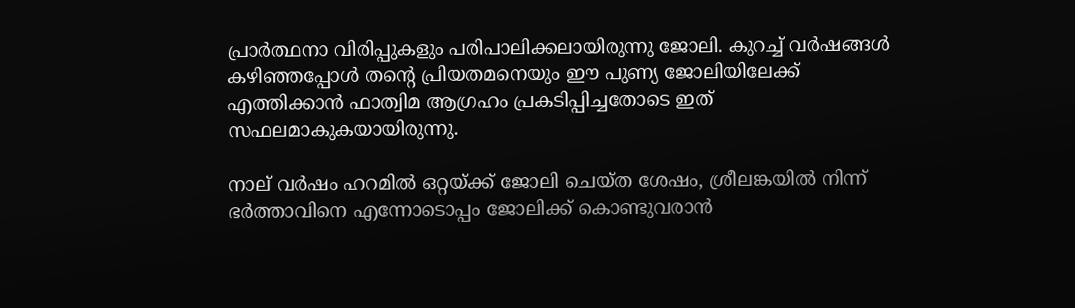പ്രാർത്ഥനാ വിരിപ്പുകളും പരിപാലിക്കലായിരുന്നു ജോലി. കുറച്ച് വർഷങ്ങൾ കഴിഞ്ഞപ്പോൾ തന്റെ പ്രിയതമനെയും ഈ പുണ്യ ജോലിയിലേക്ക് എത്തിക്കാൻ ഫാത്വിമ ആഗ്രഹം പ്രകടിപ്പിച്ചതോടെ ഇത് സഫലമാകുകയായിരുന്നു.

നാല് വർഷം ഹറമിൽ ഒറ്റയ്ക്ക് ജോലി ചെയ്ത ശേഷം, ശ്രീലങ്കയിൽ നിന്ന് ഭർത്താവിനെ എന്നോടൊപ്പം ജോലിക്ക് കൊണ്ടുവരാൻ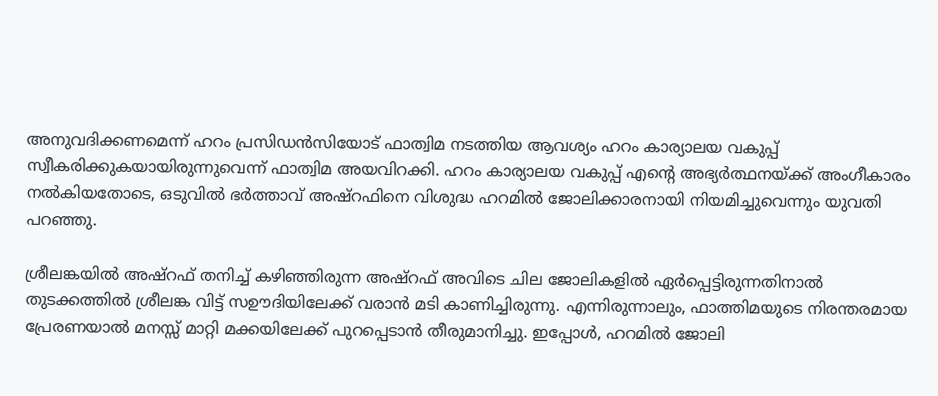അനുവദിക്കണമെന്ന് ഹറം പ്രസിഡൻസിയോട് ഫാത്വിമ നടത്തിയ ആവശ്യം ഹറം കാര്യാലയ വകുപ്പ് സ്വീകരിക്കുകയായിരുന്നുവെന്ന് ഫാത്വിമ അയവിറക്കി. ഹറം കാര്യാലയ വകുപ്പ് എന്റെ അഭ്യർത്ഥനയ്ക്ക് അംഗീകാരം നൽകിയതോടെ, ഒടുവിൽ ഭർത്താവ് അഷ്‌റഫിനെ വിശുദ്ധ ഹറമിൽ ജോലിക്കാരനായി നിയമിച്ചുവെന്നും യുവതി പറഞ്ഞു.

ശ്രീലങ്കയിൽ അഷ്‌റഫ് തനിച്ച് കഴിഞ്ഞിരുന്ന അഷ്‌റഫ് അവിടെ ചില ജോലികളിൽ ഏർപ്പെട്ടിരുന്നതിനാൽ തുടക്കത്തിൽ ശ്രീലങ്ക വിട്ട് സഊദിയിലേക്ക് വരാൻ മടി കാണിച്ചിരുന്നു. എന്നിരുന്നാലും, ഫാത്തിമയുടെ നിരന്തരമായ പ്രേരണയാൽ മനസ്സ് മാറ്റി മക്കയിലേക്ക് പുറപ്പെടാൻ തീരുമാനിച്ചു. ഇപ്പോൾ, ഹറമിൽ ജോലി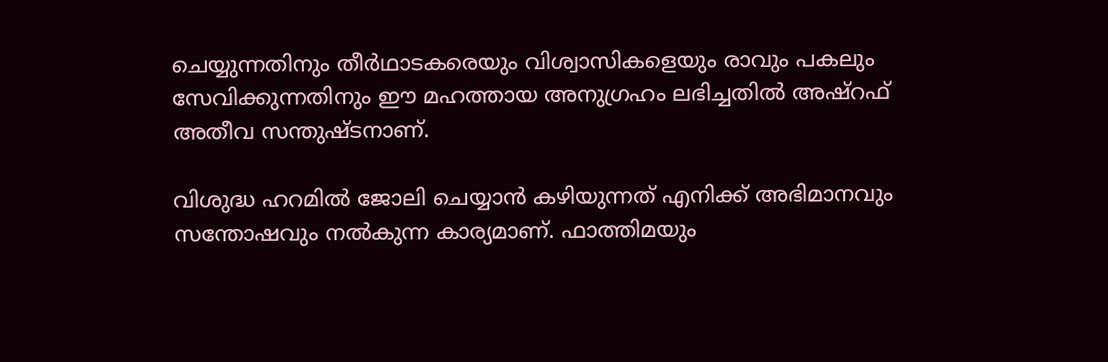ചെയ്യുന്നതിനും തീർഥാടകരെയും വിശ്വാസികളെയും രാവും പകലും സേവിക്കുന്നതിനും ഈ മഹത്തായ അനുഗ്രഹം ലഭിച്ചതിൽ അഷ്‌റഫ് അതീവ സന്തുഷ്ടനാണ്.

വിശുദ്ധ ഹറമിൽ ജോലി ചെയ്യാൻ കഴിയുന്നത് എനിക്ക് അഭിമാനവും സന്തോഷവും നൽകുന്ന കാര്യമാണ്. ഫാത്തിമയും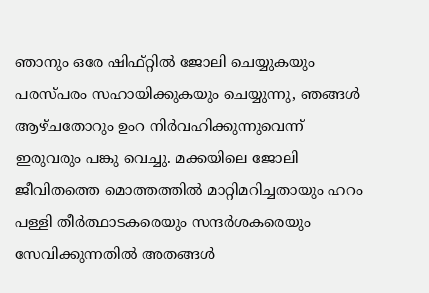ഞാനും ഒരേ ഷിഫ്റ്റിൽ ജോലി ചെയ്യുകയും പരസ്പരം സഹായിക്കുകയും ചെയ്യുന്നു, ഞങ്ങൾ ആഴ്ചതോറും ഉംറ നിർവഹിക്കുന്നുവെന്ന് ഇരുവരും പങ്കു വെച്ചു. മക്കയിലെ ജോലി ജീവിതത്തെ മൊത്തത്തിൽ മാറ്റിമറിച്ചതായും ഹറം പള്ളി തീർത്ഥാടകരെയും സന്ദർശകരെയും സേവിക്കുന്നതിൽ അതങ്ങൾ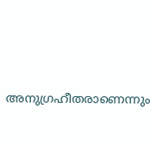അനുഗ്രഹീതരാണെന്നും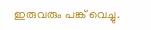ഇരുവരും പങ്ക് വെച്ചു.